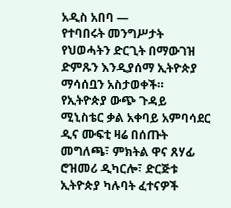አዲስ አበባ —
የተባበሩት መንግሥታት የህወሓትን ድርጊት በማውገዝ ድምጹን እንዲያሰማ ኢትዮጵያ ማሳሰቧን አስታወቀች።
የኢትዮጵያ ውጭ ጉዳይ ሚኒስቴር ቃል አቀባይ አምባሳደር ዲና ሙፍቲ ዛሬ በሰጡት መግለጫ፣ ምክትል ዋና ጸሃፊ ሮዝመሪ ዲካርሎ፣ ድርጅቱ ኢትዮጵያ ካሉባት ፈተናዎች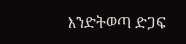እንድትወጣ ድጋፍ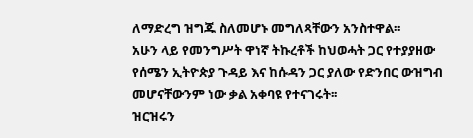ለማድረግ ዝግጁ ስለመሆኑ መግለጻቸውን አንስተዋል፡፡
አሁን ላይ የመንግሥት ዋነኛ ትኩረቶች ከህወሓት ጋር የተያያዘው የሰሜን ኢትዮጵያ ጉዳይ እና ከሱዳን ጋር ያለው የድንበር ውዝግብ መሆናቸውንም ነው ቃል አቀባዩ የተናገሩት፡፡
ዝርዝሩን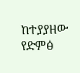ከተያያዘው የድምፅ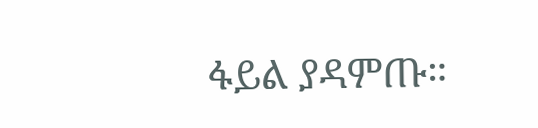ፋይል ያዳምጡ።